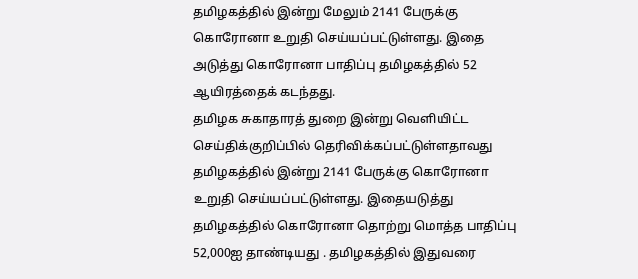தமிழகத்தில் இன்று மேலும் 2141 பேருக்கு கொரோனா உறுதி செய்யப்பட்டுள்ளது. இதை அடுத்து கொரோனா பாதிப்பு தமிழகத்தில் 52 ஆயிரத்தைக் கடந்தது.
தமிழக சுகாதாரத் துறை இன்று வெளியிட்ட செய்திக்குறிப்பில் தெரிவிக்கப்பட்டுள்ளதாவது
தமிழகத்தில் இன்று 2141 பேருக்கு கொரோனா உறுதி செய்யப்பட்டுள்ளது. இதையடுத்து தமிழகத்தில் கொரோனா தொற்று மொத்த பாதிப்பு 52,000ஐ தாண்டியது . தமிழகத்தில் இதுவரை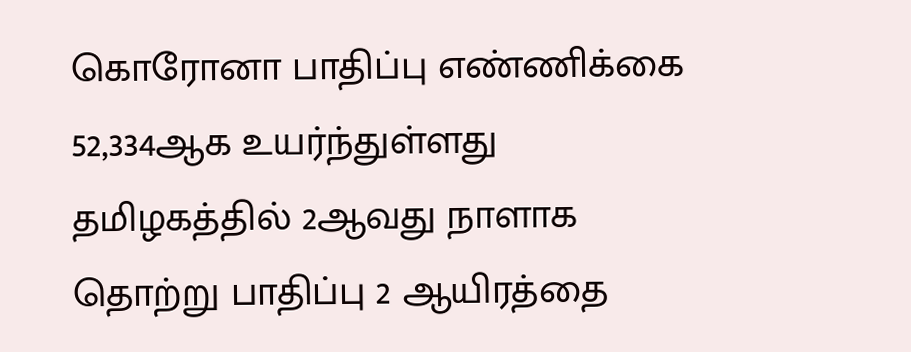கொரோனா பாதிப்பு எண்ணிக்கை 52,334ஆக உயர்ந்துள்ளது
தமிழகத்தில் 2ஆவது நாளாக தொற்று பாதிப்பு 2 ஆயிரத்தை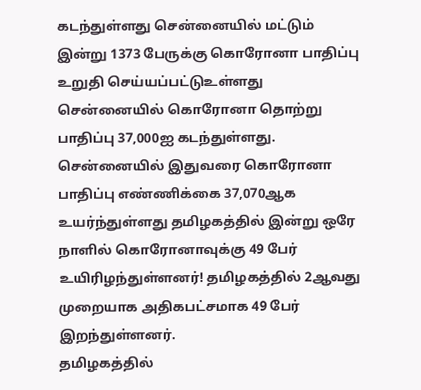கடந்துள்ளது சென்னையில் மட்டும் இன்று 1373 பேருக்கு கொரோனா பாதிப்பு உறுதி செய்யப்பட்டுஉள்ளது
சென்னையில் கொரோனா தொற்று பாதிப்பு 37,000ஐ கடந்துள்ளது. சென்னையில் இதுவரை கொரோனா பாதிப்பு எண்ணிக்கை 37,070ஆக உயர்ந்துள்ளது தமிழகத்தில் இன்று ஒரே நாளில் கொரோனாவுக்கு 49 பேர் உயிரிழந்துள்ளனர்! தமிழகத்தில் 2ஆவது முறையாக அதிகபட்சமாக 49 பேர் இறந்துள்ளனர்.
தமிழகத்தில்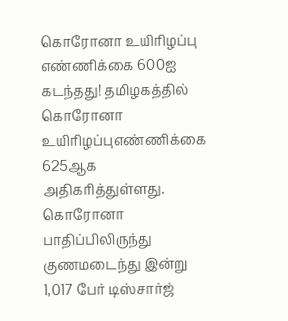கொரோனா உயிரிழப்பு எண்ணிக்கை 600ஐ கடந்தது! தமிழகத்தில் கொரோனா உயிரிழப்புஎண்ணிக்கை 625ஆக அதிகரித்துள்ளது. கொரோனா பாதிப்பிலிருந்து குணமடைந்து இன்று 1,017 பேர் டிஸ்சார்ஜ்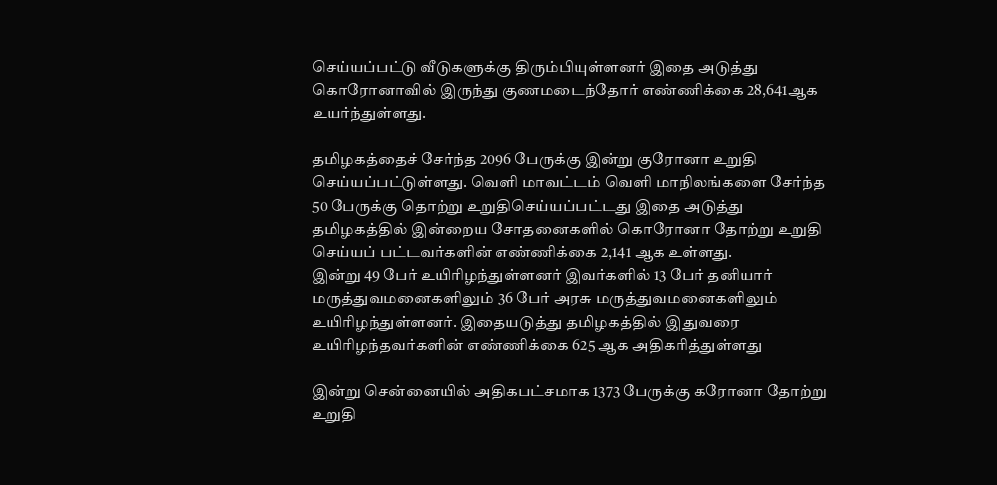செய்யப்பட்டு வீடுகளுக்கு திரும்பியுள்ளனர் இதை அடுத்து கொரோனாவில் இருந்து குணமடைந்தோர் எண்ணிக்கை 28,641ஆக உயர்ந்துள்ளது.

தமிழகத்தைச் சேர்ந்த 2096 பேருக்கு இன்று குரோனா உறுதி செய்யப்பட்டுள்ளது. வெளி மாவட்டம் வெளி மாநிலங்களை சேர்ந்த 50 பேருக்கு தொற்று உறுதிசெய்யப்பட்டது இதை அடுத்து தமிழகத்தில் இன்றைய சோதனைகளில் கொரோனா தோற்று உறுதி செய்யப் பட்டவர்களின் எண்ணிக்கை 2,141 ஆக உள்ளது.
இன்று 49 பேர் உயிரிழந்துள்ளனர் இவர்களில் 13 பேர் தனியார் மருத்துவமனைகளிலும் 36 பேர் அரசு மருத்துவமனைகளிலும் உயிரிழந்துள்ளனர். இதையடுத்து தமிழகத்தில் இதுவரை உயிரிழந்தவர்களின் எண்ணிக்கை 625 ஆக அதிகரித்துள்ளது

இன்று சென்னையில் அதிகபட்சமாக 1373 பேருக்கு கரோனா தோற்று உறுதி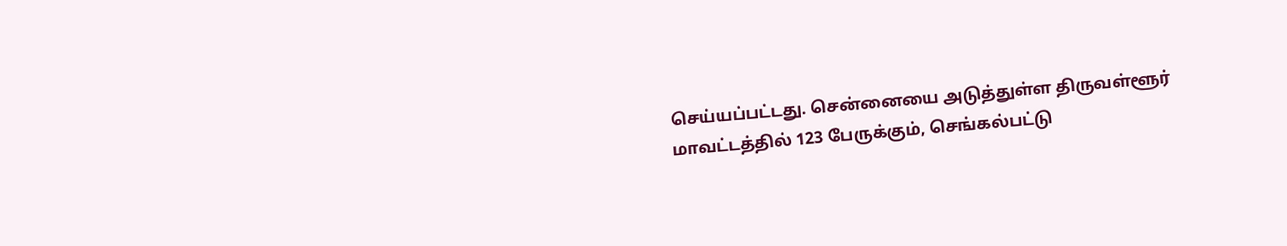செய்யப்பட்டது. சென்னையை அடுத்துள்ள திருவள்ளூர் மாவட்டத்தில் 123 பேருக்கும், செங்கல்பட்டு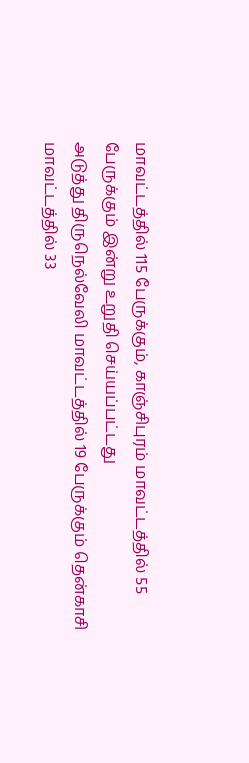மாவட்டத்தில் 115 பேருக்கும், காஞ்சிபுரம் மாவட்டத்தில் 55 பேருக்கும் இன்று உறுதி செய்யப்பட்டது
அடுத்து திருநெல்வேலி மாவட்டத்தில் 19 பேருக்கும் தென்காசி மாவட்டத்தில் 33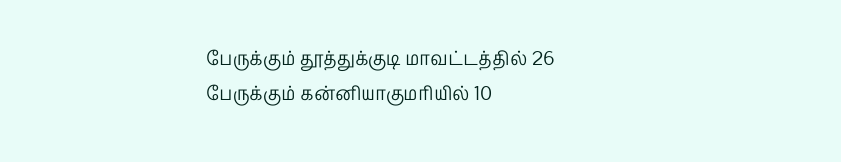பேருக்கும் தூத்துக்குடி மாவட்டத்தில் 26 பேருக்கும் கன்னியாகுமரியில் 10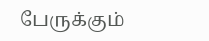பேருக்கும்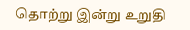தொற்று இன்று உறுதி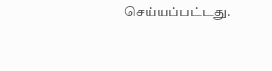செய்யப்பட்டது.